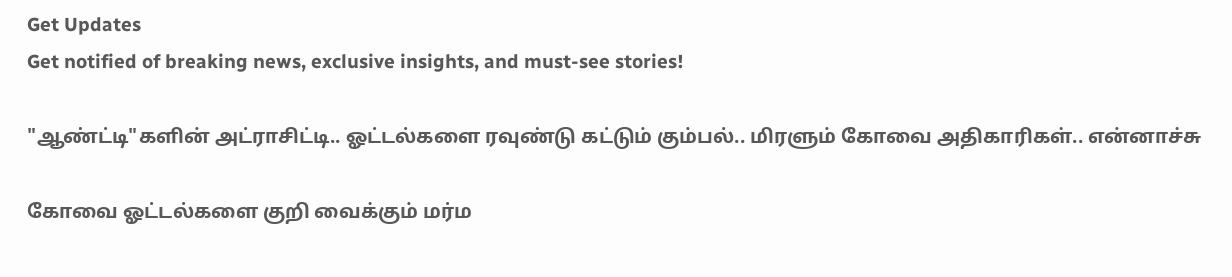Get Updates
Get notified of breaking news, exclusive insights, and must-see stories!

"ஆண்ட்டி"களின் அட்ராசிட்டி.. ஓட்டல்களை ரவுண்டு கட்டும் கும்பல்.. மிரளும் கோவை அதிகாரிகள்.. என்னாச்சு

கோவை ஓட்டல்களை குறி வைக்கும் மர்ம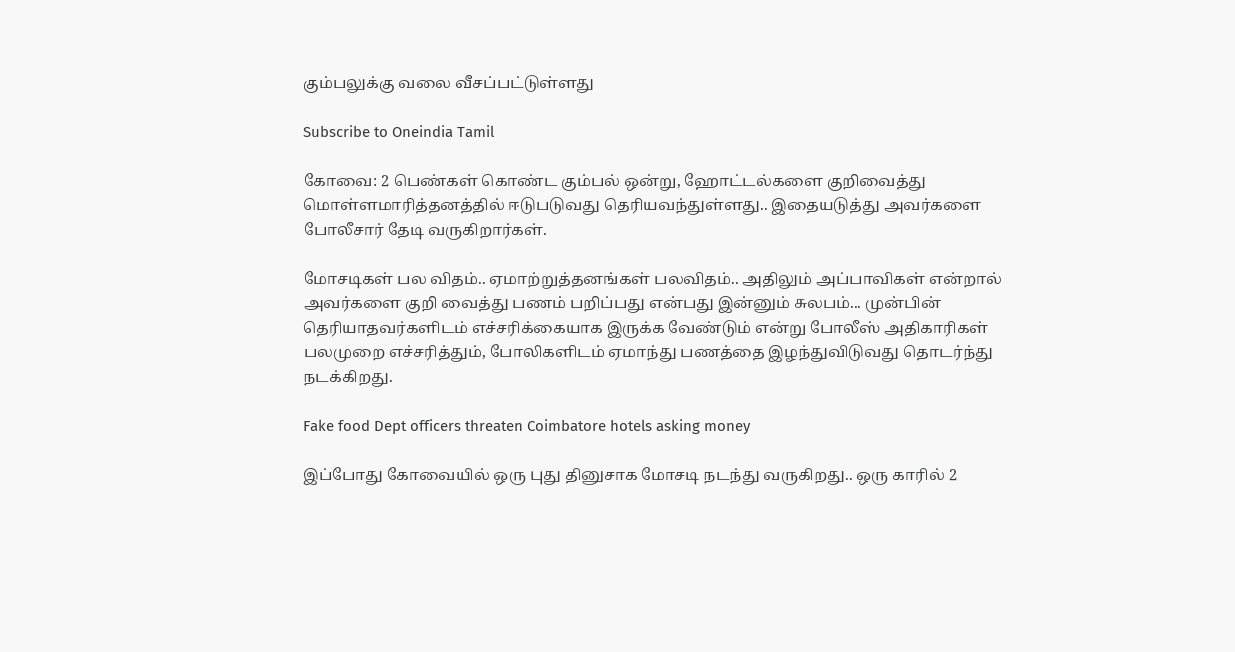கும்பலுக்கு வலை வீசப்பட்டுள்ளது

Subscribe to Oneindia Tamil

கோவை: 2 பெண்கள் கொண்ட கும்பல் ஒன்று, ஹோட்டல்களை குறிவைத்து மொள்ளமாரித்தனத்தில் ஈடுபடுவது தெரியவந்துள்ளது.. இதையடுத்து அவர்களை போலீசார் தேடி வருகிறார்கள்.

மோசடிகள் பல விதம்.. ஏமாற்றுத்தனங்கள் பலவிதம்.. அதிலும் அப்பாவிகள் என்றால் அவர்களை குறி வைத்து பணம் பறிப்பது என்பது இன்னும் சுலபம்... முன்பின் தெரியாதவர்களிடம் எச்சரிக்கையாக இருக்க வேண்டும் என்று போலீஸ் அதிகாரிகள் பலமுறை எச்சரித்தும், போலிகளிடம் ஏமாந்து பணத்தை இழந்துவிடுவது தொடர்ந்து நடக்கிறது.

Fake food Dept officers threaten Coimbatore hotels asking money

இப்போது கோவையில் ஒரு புது தினுசாக மோசடி நடந்து வருகிறது.. ஒரு காரில் 2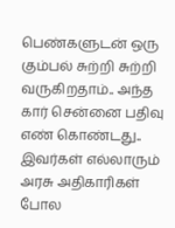பெண்களுடன் ஒரு கும்பல் சுற்றி சுற்றி வருகிறதாம்.. அந்த கார் சென்னை பதிவு எண் கொண்டது.. இவர்கள் எல்லாரும் அரசு அதிகாரிகள் போல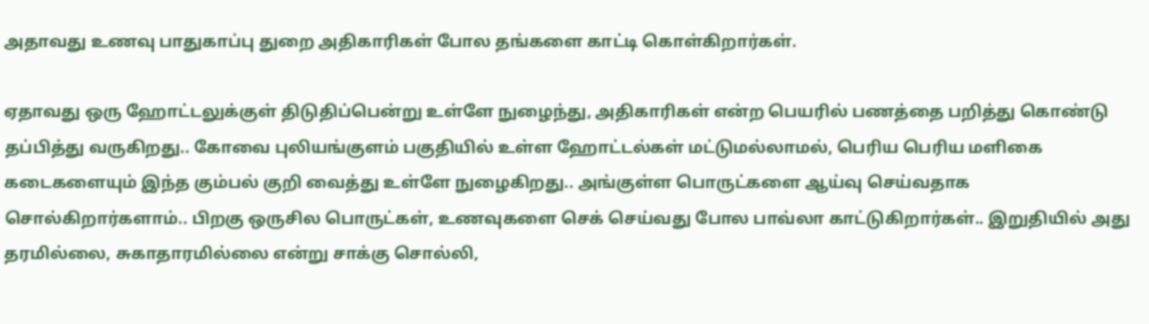அதாவது உணவு பாதுகாப்பு துறை அதிகாரிகள் போல தங்களை காட்டி கொள்கிறார்கள்.

ஏதாவது ஒரு ஹோட்டலுக்குள் திடுதிப்பென்று உள்ளே நுழைந்து, அதிகாரிகள் என்ற பெயரில் பணத்தை பறித்து கொண்டு தப்பித்து வருகிறது.. கோவை புலியங்குளம் பகுதியில் உள்ள ஹோட்டல்கள் மட்டுமல்லாமல், பெரிய பெரிய மளிகை கடைகளையும் இந்த கும்பல் குறி வைத்து உள்ளே நுழைகிறது.. அங்குள்ள பொருட்களை ஆய்வு செய்வதாக சொல்கிறார்களாம்.. பிறகு ஒருசில பொருட்கள், உணவுகளை செக் செய்வது போல பாவ்லா காட்டுகிறார்கள்.. இறுதியில் அது தரமில்லை, சுகாதாரமில்லை என்று சாக்கு சொல்லி,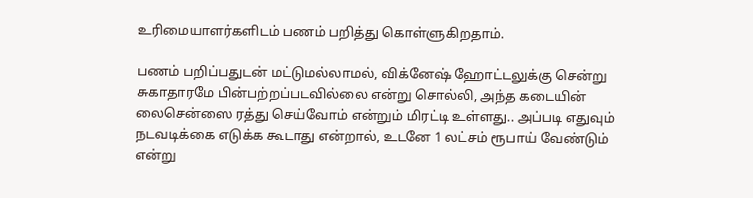உரிமையாளர்களிடம் பணம் பறித்து கொள்ளுகிறதாம்.

பணம் பறிப்பதுடன் மட்டுமல்லாமல், விக்னேஷ் ஹோட்டலுக்கு சென்று சுகாதாரமே பின்பற்றப்படவில்லை என்று சொல்லி, அந்த கடையின் லைசென்ஸை ரத்து செய்வோம் என்றும் மிரட்டி உள்ளது.. அப்படி எதுவும் நடவடிக்கை எடுக்க கூடாது என்றால், உடனே 1 லட்சம் ரூபாய் வேண்டும் என்று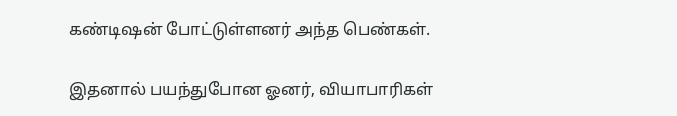கண்டிஷன் போட்டுள்ளனர் அந்த பெண்கள்.

இதனால் பயந்துபோன ஓனர், வியாபாரிகள்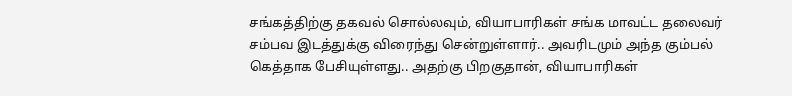சங்கத்திற்கு தகவல் சொல்லவும், வியாபாரிகள் சங்க மாவட்ட தலைவர் சம்பவ இடத்துக்கு விரைந்து சென்றுள்ளார்.. அவரிடமும் அந்த கும்பல் கெத்தாக பேசியுள்ளது.. அதற்கு பிறகுதான், வியாபாரிகள்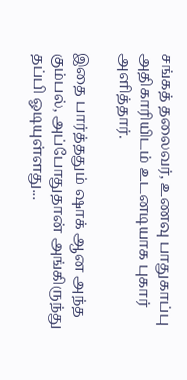சங்கத் தலைவர், உணவு பாதுகாப்பு அதிகாரியிடம் உடனடியாக புகார் அளித்தார்.

இதை பார்த்ததும் ஷாக் ஆன அந்த கும்பல், அப்போதுதான் அங்கிருந்து தப்பி ஓடியுள்ளது...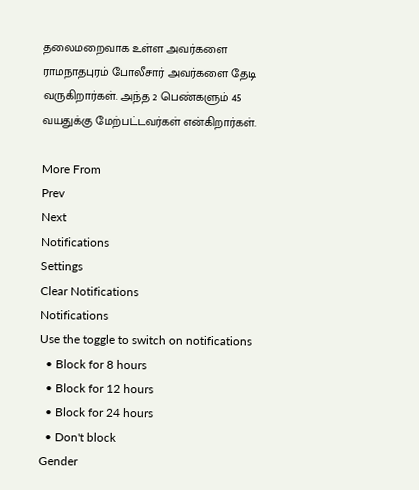தலைமறைவாக உள்ள அவர்களை ராமநாதபுரம் போலீசார் அவர்களை தேடி வருகிறார்கள். அந்த 2 பெண்களும் 45 வயதுக்கு மேற்பட்டவர்கள் என்கிறார்கள்.

More From
Prev
Next
Notifications
Settings
Clear Notifications
Notifications
Use the toggle to switch on notifications
  • Block for 8 hours
  • Block for 12 hours
  • Block for 24 hours
  • Don't block
Gender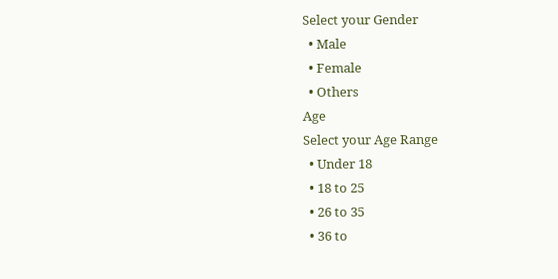Select your Gender
  • Male
  • Female
  • Others
Age
Select your Age Range
  • Under 18
  • 18 to 25
  • 26 to 35
  • 36 to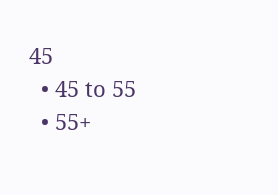45
  • 45 to 55
  • 55+